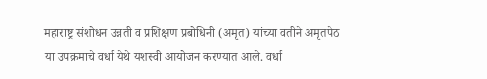महाराष्ट्र संशोधन उन्नती व प्रशिक्षण प्रबोधिनी (अमृत) यांच्या वतीने अमृतपेठ या उपक्रमाचे वर्धा येथे यशस्वी आयोजन करण्यात आले. वर्धा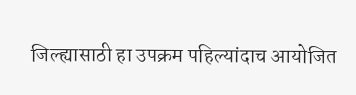जिल्ह्यासाठी हा उपक्रम पहिल्यांदाच आयोजित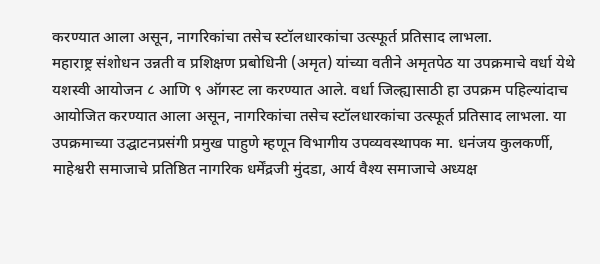करण्यात आला असून, नागरिकांचा तसेच स्टॉलधारकांचा उत्स्फूर्त प्रतिसाद लाभला.
महाराष्ट्र संशोधन उन्नती व प्रशिक्षण प्रबोधिनी (अमृत) यांच्या वतीने अमृतपेठ या उपक्रमाचे वर्धा येथे यशस्वी आयोजन ८ आणि ९ ऑगस्ट ला करण्यात आले. वर्धा जिल्ह्यासाठी हा उपक्रम पहिल्यांदाच आयोजित करण्यात आला असून, नागरिकांचा तसेच स्टॉलधारकांचा उत्स्फूर्त प्रतिसाद लाभला. या उपक्रमाच्या उद्घाटनप्रसंगी प्रमुख पाहुणे म्हणून विभागीय उपव्यवस्थापक मा. धनंजय कुलकर्णी, माहेश्वरी समाजाचे प्रतिष्ठित नागरिक धर्मेंद्रजी मुंदडा, आर्य वैश्य समाजाचे अध्यक्ष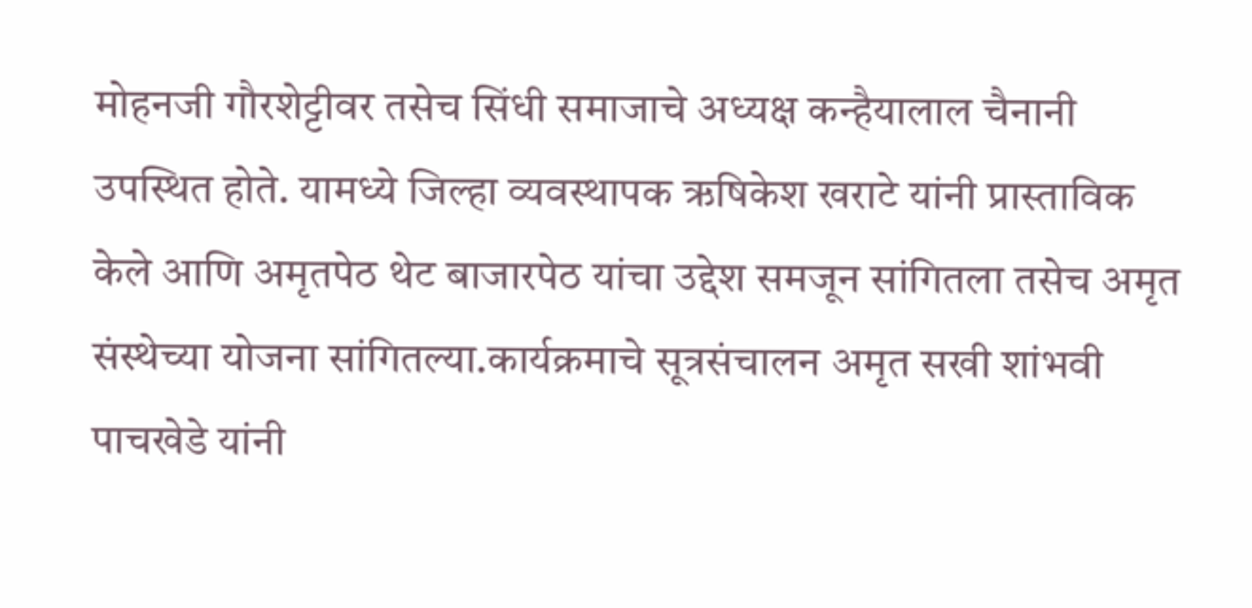मोहनजी गौरशेट्टीवर तसेच सिंधी समाजाचे अध्यक्ष कन्हैयालाल चैनानी उपस्थित होते. यामध्ये जिल्हा व्यवस्थापक ऋषिकेश खराटे यांनी प्रास्ताविक केले आणि अमृतपेठ थेट बाजारपेठ यांचा उद्देश समजून सांगितला तसेच अमृत संस्थेच्या योजना सांगितल्या.कार्यक्रमाचे सूत्रसंचालन अमृत सखी शांभवी पाचखेडे यांनी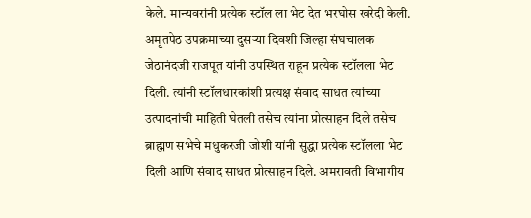केले. मान्यवरांनी प्रत्येक स्टॉल ला भेट देत भरघोस खरेदी केली. अमृतपेठ उपक्रमाच्या दुसऱ्या दिवशी जिल्हा संघचालक जेठानंदजी राजपूत यांनी उपस्थित राहून प्रत्येक स्टॉलला भेट दिली. त्यांनी स्टॉलधारकांशी प्रत्यक्ष संवाद साधत त्यांच्या उत्पादनांची माहिती घेतली तसेच त्यांना प्रोत्साहन दिले तसेच ब्राह्मण सभेचे मधुकरजी जोशी यांनी सुद्धा प्रत्येक स्टॉलला भेट दिली आणि संवाद साधत प्रोत्साहन दिले. अमरावती विभागीय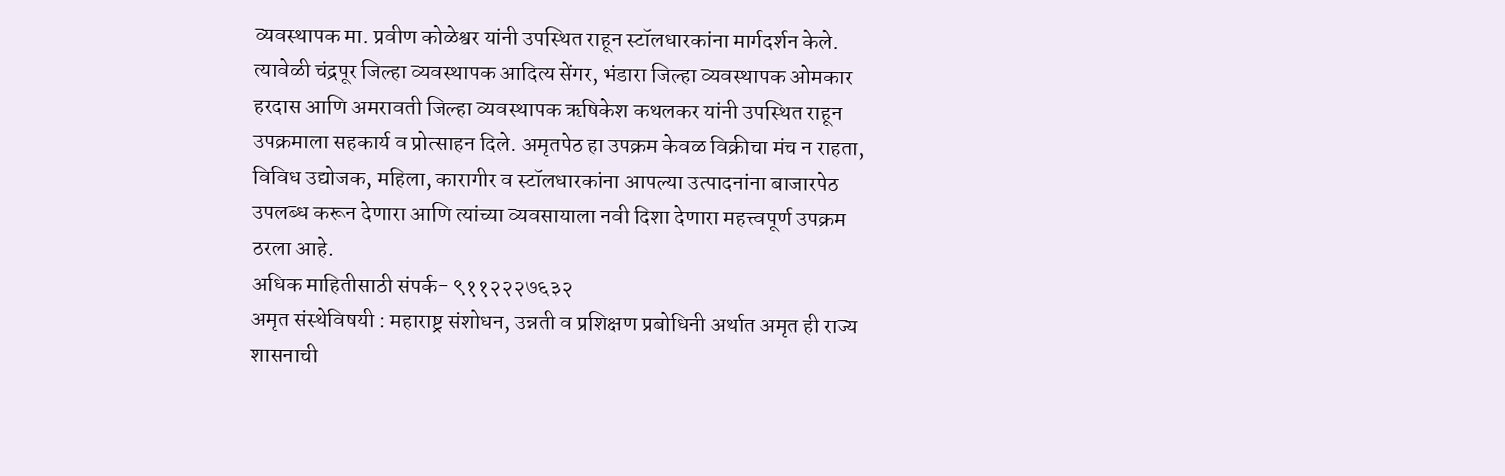व्यवस्थापक मा. प्रवीण कोळेश्वर यांनी उपस्थित राहून स्टॉलधारकांना मार्गदर्शन केले. त्यावेळी चंद्रपूर जिल्हा व्यवस्थापक आदित्य सेंगर, भंडारा जिल्हा व्यवस्थापक ओमकार हरदास आणि अमरावती जिल्हा व्यवस्थापक ऋषिकेश कथलकर यांनी उपस्थित राहून उपक्रमाला सहकार्य व प्रोत्साहन दिले. अमृतपेठ हा उपक्रम केवळ विक्रीचा मंच न राहता, विविध उद्योजक, महिला, कारागीर व स्टॉलधारकांना आपल्या उत्पादनांना बाजारपेठ उपलब्ध करून देणारा आणि त्यांच्या व्यवसायाला नवी दिशा देणारा महत्त्वपूर्ण उपक्रम ठरला आहे.
अधिक माहितीसाठी संपर्क- ९११२२२७६३२
अमृत संस्थेविषयी : महाराष्ट्र संशोधन, उन्नती व प्रशिक्षण प्रबोधिनी अर्थात अमृत ही राज्य शासनाची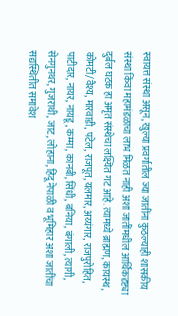स्वायत्त संस्था असून, खुल्या प्रवर्गातील ज्या जातींना कुठल्याही शासकीय संस्था किंवा महामंडळाचा लाभ मिळत नाही अशा जातींमधील आर्थिकदृष्ट्या दुर्बल घटक हा अमृत संस्थेचा लक्ष्यित गट आहे. त्यामध्ये ब्राह्मण, कायस्थ, कोमटी/वैश्य, मारवाडी, पटेल, राजपूत, यलमार, अय्यंगार, राजपुरोहित, पाटीदार, नायर, नायडू, कम्मा, कानबी, सिंधी, बनिया, बंगाली, त्यागी, सेनगुनथर, गुजराथी, जाट, लोहाना, हिंदू नेपाळी व भूमिहार अशा जातींचा सद्यस्थितीत समावेश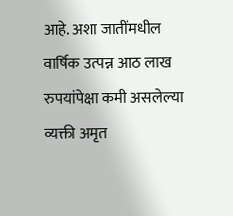आहे. अशा जातींमधील वार्षिक उत्पन्न आठ लाख रुपयांपेक्षा कमी असलेल्या व्यक्ती अमृत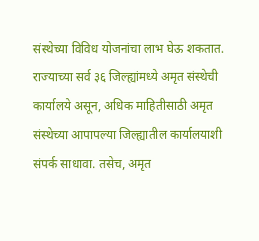संस्थेच्या विविध योजनांचा लाभ घेऊ शकतात. राज्याच्या सर्व ३६ जिल्ह्यांमध्ये अमृत संस्थेची कार्यालये असून, अधिक माहितीसाठी अमृत संस्थेच्या आपापल्या जिल्ह्यातील कार्यालयाशी संपर्क साधावा. तसेच, अमृत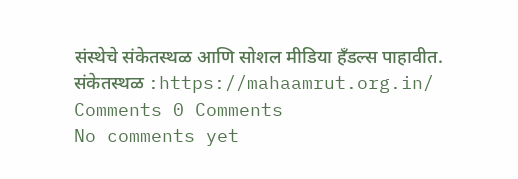संस्थेचे संकेतस्थळ आणि सोशल मीडिया हँडल्स पाहावीत.
संकेतस्थळ :https://mahaamrut.org.in/
Comments 0 Comments
No comments yet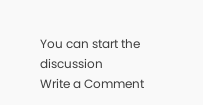You can start the discussion
Write a Comment